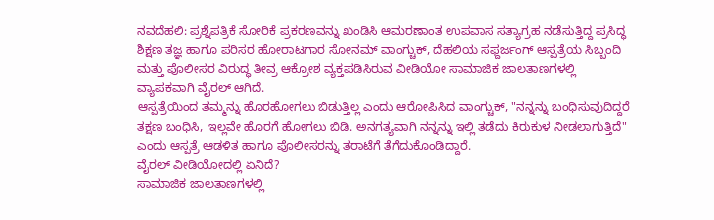ನವದೆಹಲಿ: ಪ್ರಶ್ನೆಪತ್ರಿಕೆ ಸೋರಿಕೆ ಪ್ರಕರಣವನ್ನು ಖಂಡಿಸಿ ಆಮರಣಾಂತ ಉಪವಾಸ ಸತ್ಯಾಗ್ರಹ ನಡೆಸುತ್ತಿದ್ದ ಪ್ರಸಿದ್ಧ ಶಿಕ್ಷಣ ತಜ್ಞ ಹಾಗೂ ಪರಿಸರ ಹೋರಾಟಗಾರ ಸೋನಮ್ ವಾಂಗ್ಚುಕ್, ದೆಹಲಿಯ ಸಫ್ದರ್ಜಂಗ್ ಆಸ್ಪತ್ರೆಯ ಸಿಬ್ಬಂದಿ ಮತ್ತು ಪೊಲೀಸರ ವಿರುದ್ಧ ತೀವ್ರ ಆಕ್ರೋಶ ವ್ಯಕ್ತಪಡಿಸಿರುವ ವೀಡಿಯೋ ಸಾಮಾಜಿಕ ಜಾಲತಾಣಗಳಲ್ಲಿ ವ್ಯಾಪಕವಾಗಿ ವೈರಲ್ ಆಗಿದೆ.
ಆಸ್ಪತ್ರೆಯಿಂದ ತಮ್ಮನ್ನು ಹೊರಹೋಗಲು ಬಿಡುತ್ತಿಲ್ಲ ಎಂದು ಆರೋಪಿಸಿದ ವಾಂಗ್ಚುಕ್, "ನನ್ನನ್ನು ಬಂಧಿಸುವುದಿದ್ದರೆ ತಕ್ಷಣ ಬಂಧಿಸಿ, ಇಲ್ಲವೇ ಹೊರಗೆ ಹೋಗಲು ಬಿಡಿ. ಅನಗತ್ಯವಾಗಿ ನನ್ನನ್ನು ಇಲ್ಲಿ ತಡೆದು ಕಿರುಕುಳ ನೀಡಲಾಗುತ್ತಿದೆ" ಎಂದು ಆಸ್ಪತ್ರೆ ಆಡಳಿತ ಹಾಗೂ ಪೊಲೀಸರನ್ನು ತರಾಟೆಗೆ ತೆಗೆದುಕೊಂಡಿದ್ದಾರೆ.
ವೈರಲ್ ವೀಡಿಯೋದಲ್ಲಿ ಏನಿದೆ?
ಸಾಮಾಜಿಕ ಜಾಲತಾಣಗಳಲ್ಲಿ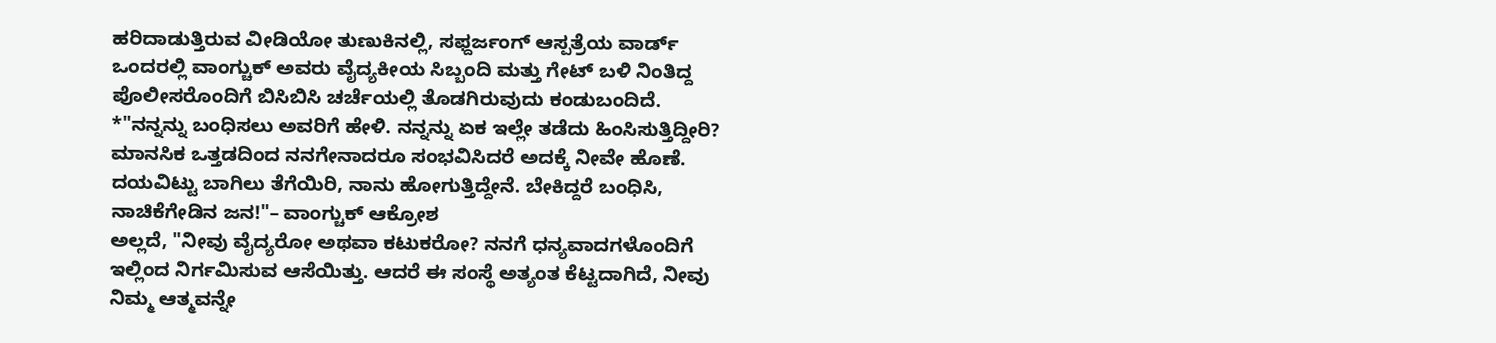ಹರಿದಾಡುತ್ತಿರುವ ವೀಡಿಯೋ ತುಣುಕಿನಲ್ಲಿ, ಸಫ್ದರ್ಜಂಗ್ ಆಸ್ಪತ್ರೆಯ ವಾರ್ಡ್ ಒಂದರಲ್ಲಿ ವಾಂಗ್ಚುಕ್ ಅವರು ವೈದ್ಯಕೀಯ ಸಿಬ್ಬಂದಿ ಮತ್ತು ಗೇಟ್ ಬಳಿ ನಿಂತಿದ್ದ ಪೊಲೀಸರೊಂದಿಗೆ ಬಿಸಿಬಿಸಿ ಚರ್ಚೆಯಲ್ಲಿ ತೊಡಗಿರುವುದು ಕಂಡುಬಂದಿದೆ.
*"ನನ್ನನ್ನು ಬಂಧಿಸಲು ಅವರಿಗೆ ಹೇಳಿ. ನನ್ನನ್ನು ಏಕ ಇಲ್ಲೇ ತಡೆದು ಹಿಂಸಿಸುತ್ತಿದ್ದೀರಿ? ಮಾನಸಿಕ ಒತ್ತಡದಿಂದ ನನಗೇನಾದರೂ ಸಂಭವಿಸಿದರೆ ಅದಕ್ಕೆ ನೀವೇ ಹೊಣೆ. ದಯವಿಟ್ಟು ಬಾಗಿಲು ತೆಗೆಯಿರಿ, ನಾನು ಹೋಗುತ್ತಿದ್ದೇನೆ. ಬೇಕಿದ್ದರೆ ಬಂಧಿಸಿ, ನಾಚಿಕೆಗೇಡಿನ ಜನ!"– ವಾಂಗ್ಚುಕ್ ಆಕ್ರೋಶ
ಅಲ್ಲದೆ, "ನೀವು ವೈದ್ಯರೋ ಅಥವಾ ಕಟುಕರೋ? ನನಗೆ ಧನ್ಯವಾದಗಳೊಂದಿಗೆ ಇಲ್ಲಿಂದ ನಿರ್ಗಮಿಸುವ ಆಸೆಯಿತ್ತು. ಆದರೆ ಈ ಸಂಸ್ಥೆ ಅತ್ಯಂತ ಕೆಟ್ಟದಾಗಿದೆ, ನೀವು ನಿಮ್ಮ ಆತ್ಮವನ್ನೇ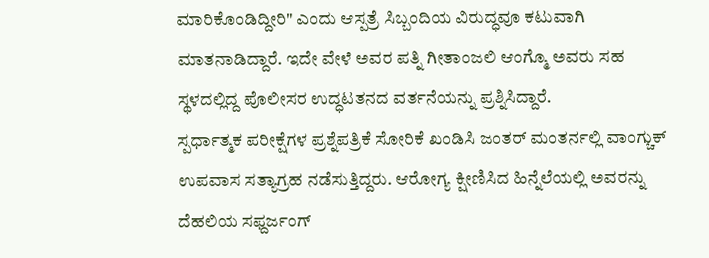ಮಾರಿಕೊಂಡಿದ್ದೀರಿ" ಎಂದು ಆಸ್ಪತ್ರೆ ಸಿಬ್ಬಂದಿಯ ವಿರುದ್ಧವೂ ಕಟುವಾಗಿ ಮಾತನಾಡಿದ್ದಾರೆ. ಇದೇ ವೇಳೆ ಅವರ ಪತ್ನಿ ಗೀತಾಂಜಲಿ ಆಂಗ್ಮೊ ಅವರು ಸಹ ಸ್ಥಳದಲ್ಲಿದ್ದ ಪೊಲೀಸರ ಉದ್ಧಟತನದ ವರ್ತನೆಯನ್ನು ಪ್ರಶ್ನಿಸಿದ್ದಾರೆ.
ಸ್ಪರ್ಧಾತ್ಮಕ ಪರೀಕ್ಷೆಗಳ ಪ್ರಶ್ನೆಪತ್ರಿಕೆ ಸೋರಿಕೆ ಖಂಡಿಸಿ ಜಂತರ್ ಮಂತರ್ನಲ್ಲಿ ವಾಂಗ್ಚುಕ್ ಉಪವಾಸ ಸತ್ಯಾಗ್ರಹ ನಡೆಸುತ್ತಿದ್ದರು. ಆರೋಗ್ಯ ಕ್ಷೀಣಿಸಿದ ಹಿನ್ನೆಲೆಯಲ್ಲಿ ಅವರನ್ನು ದೆಹಲಿಯ ಸಫ್ದರ್ಜಂಗ್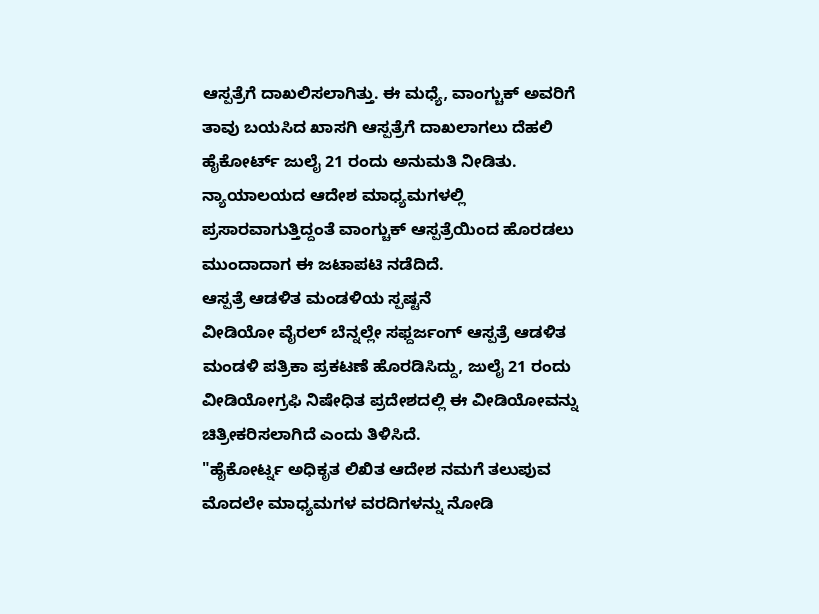ಆಸ್ಪತ್ರೆಗೆ ದಾಖಲಿಸಲಾಗಿತ್ತು. ಈ ಮಧ್ಯೆ, ವಾಂಗ್ಚುಕ್ ಅವರಿಗೆ ತಾವು ಬಯಸಿದ ಖಾಸಗಿ ಆಸ್ಪತ್ರೆಗೆ ದಾಖಲಾಗಲು ದೆಹಲಿ ಹೈಕೋರ್ಟ್ ಜುಲೈ 21 ರಂದು ಅನುಮತಿ ನೀಡಿತು.
ನ್ಯಾಯಾಲಯದ ಆದೇಶ ಮಾಧ್ಯಮಗಳಲ್ಲಿ ಪ್ರಸಾರವಾಗುತ್ತಿದ್ದಂತೆ ವಾಂಗ್ಚುಕ್ ಆಸ್ಪತ್ರೆಯಿಂದ ಹೊರಡಲು ಮುಂದಾದಾಗ ಈ ಜಟಾಪಟಿ ನಡೆದಿದೆ.
ಆಸ್ಪತ್ರೆ ಆಡಳಿತ ಮಂಡಳಿಯ ಸ್ಪಷ್ಟನೆ
ವೀಡಿಯೋ ವೈರಲ್ ಬೆನ್ನಲ್ಲೇ ಸಫ್ದರ್ಜಂಗ್ ಆಸ್ಪತ್ರೆ ಆಡಳಿತ ಮಂಡಳಿ ಪತ್ರಿಕಾ ಪ್ರಕಟಣೆ ಹೊರಡಿಸಿದ್ದು, ಜುಲೈ 21 ರಂದು ವೀಡಿಯೋಗ್ರಫಿ ನಿಷೇಧಿತ ಪ್ರದೇಶದಲ್ಲಿ ಈ ವೀಡಿಯೋವನ್ನು ಚಿತ್ರೀಕರಿಸಲಾಗಿದೆ ಎಂದು ತಿಳಿಸಿದೆ.
"ಹೈಕೋರ್ಟ್ನ ಅಧಿಕೃತ ಲಿಖಿತ ಆದೇಶ ನಮಗೆ ತಲುಪುವ ಮೊದಲೇ ಮಾಧ್ಯಮಗಳ ವರದಿಗಳನ್ನು ನೋಡಿ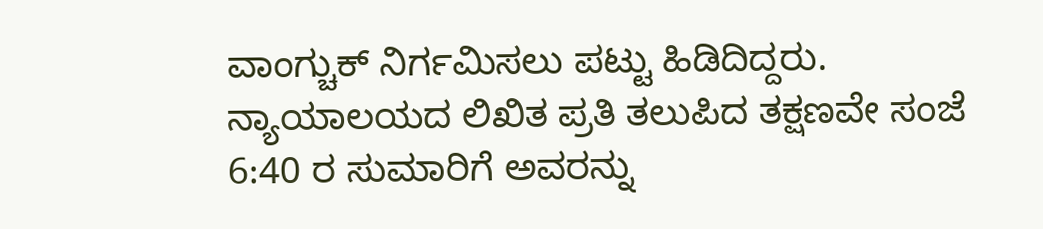ವಾಂಗ್ಚುಕ್ ನಿರ್ಗಮಿಸಲು ಪಟ್ಟು ಹಿಡಿದಿದ್ದರು. ನ್ಯಾಯಾಲಯದ ಲಿಖಿತ ಪ್ರತಿ ತಲುಪಿದ ತಕ್ಷಣವೇ ಸಂಜೆ 6:40 ರ ಸುಮಾರಿಗೆ ಅವರನ್ನು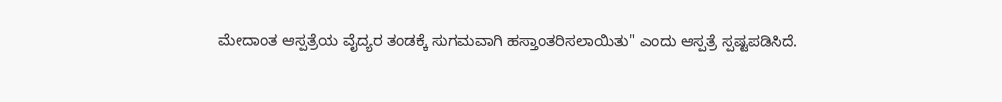ಮೇದಾಂತ ಆಸ್ಪತ್ರೆಯ ವೈದ್ಯರ ತಂಡಕ್ಕೆ ಸುಗಮವಾಗಿ ಹಸ್ತಾಂತರಿಸಲಾಯಿತು" ಎಂದು ಆಸ್ಪತ್ರೆ ಸ್ಪಷ್ಟಪಡಿಸಿದೆ.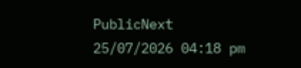PublicNext
25/07/2026 04:18 pm